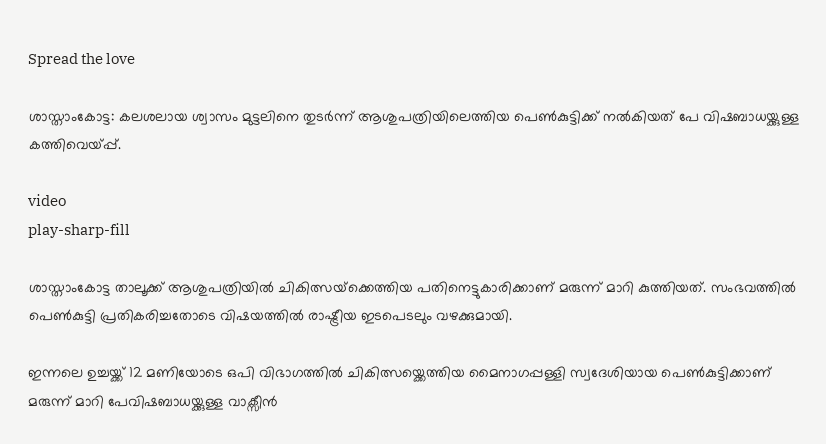Spread the love

ശാസ്താംകോട്ട: കലശലായ ശ്വാസം മുട്ടലിനെ തുടര്‍ന്ന് ആശുപത്രിയിലെത്തിയ പെണ്‍കുട്ടിക്ക് നല്‍കിയത് പേ വിഷബാധയ്ക്കുള്ള കത്തിവെയ്പ്പ്.

video
play-sharp-fill

ശാസ്താംകോട്ട താലൂക്ക് ആശുപത്രിയില്‍ ചികിത്സയ്‌ക്കെത്തിയ പതിനെട്ടുകാരിക്കാണ് മരുന്ന് മാറി കുത്തിയത്. സംഭവത്തില്‍ പെണ്‍കുട്ടി പ്രതികരിച്ചതോടെ വിഷയത്തില്‍ രാഷ്ട്രീയ ഇടപെടലും വഴക്കുമായി.

ഇന്നലെ ഉച്ചയ്ക്ക് 12 മണിയോടെ ഒപി വിഭാഗത്തില്‍ ചികിത്സയ്ക്കെത്തിയ മൈനാഗപ്പള്ളി സ്വദേശിയായ പെണ്‍കുട്ടിക്കാണ് മരുന്ന് മാറി പേവിഷബാധയ്ക്കുള്ള വാക്സീന്‍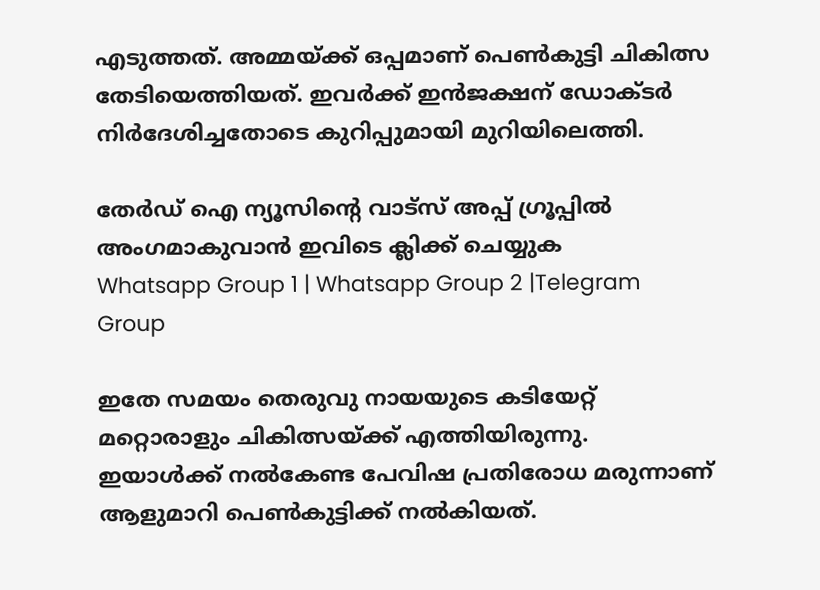എടുത്തത്. അമ്മയ്ക്ക് ഒപ്പമാണ് പെണ്‍കുട്ടി ചികിത്സ തേടിയെത്തിയത്. ഇവര്‍ക്ക് ഇന്‍ജക്ഷന് ഡോക്ടര്‍ നിര്‍ദേശിച്ചതോടെ കുറിപ്പുമായി മുറിയിലെത്തി.

തേർഡ് ഐ ന്യൂസിന്റെ വാട്സ് അപ്പ് ഗ്രൂപ്പിൽ അംഗമാകുവാൻ ഇവിടെ ക്ലിക്ക് ചെയ്യുക
Whatsapp Group 1 | Whatsapp Group 2 |Telegram Group

ഇതേ സമയം തെരുവു നായയുടെ കടിയേറ്റ് മറ്റൊരാളും ചികിത്സയ്ക്ക് എത്തിയിരുന്നു. ഇയാള്‍ക്ക് നല്‍കേണ്ട പേവിഷ പ്രതിരോധ മരുന്നാണ് ആളുമാറി പെണ്‍കുട്ടിക്ക് നല്‍കിയത്.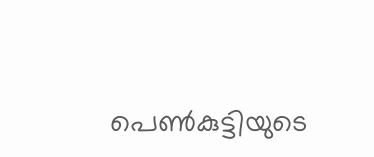പെണ്‍കുട്ടിയുടെ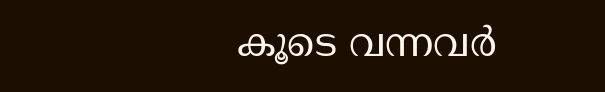കൂടെ വന്നവര്‍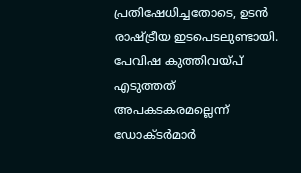പ്രതിഷേധിച്ചതോടെ, ഉടന്‍ രാഷ്ട്രീയ ഇടപെടലുണ്ടായി. പേവിഷ കുത്തിവയ്പ് എടുത്തത് അപകടകരമല്ലെന്ന് ഡോക്ടര്‍മാര്‍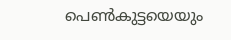പെണ്‍കുട്ടയെയും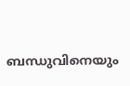ബന്ധുവിനെയും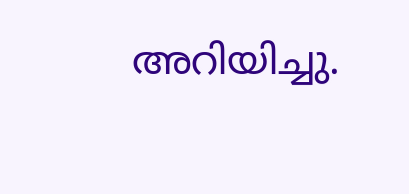അറിയിച്ചു.